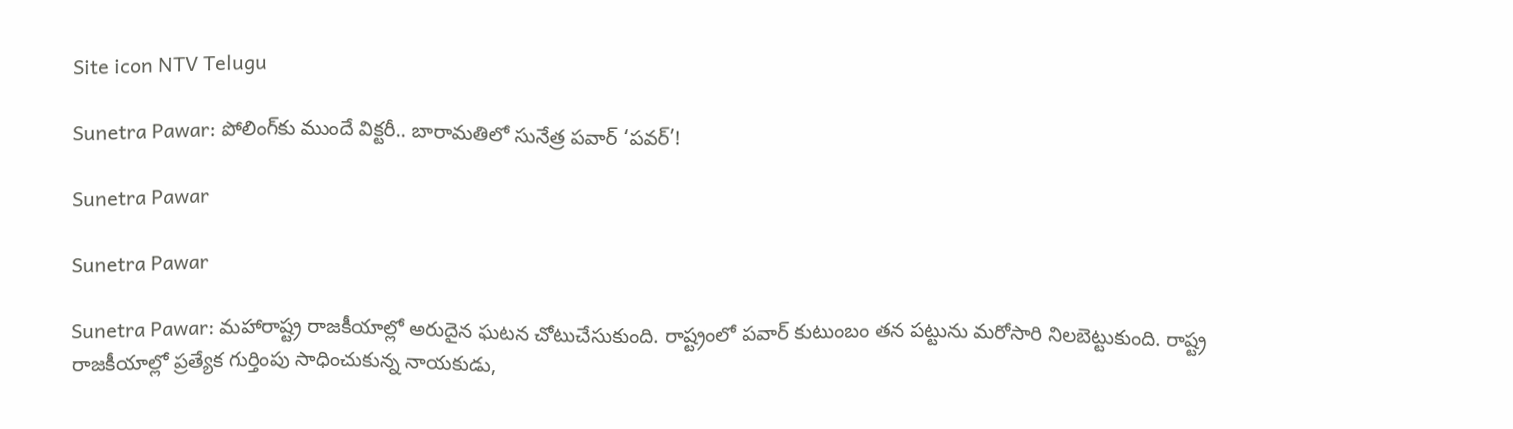Site icon NTV Telugu

Sunetra Pawar: పోలింగ్‌కు ముందే విక్టరీ.. బారామతిలో సునేత్ర పవార్ ‘పవర్’!

Sunetra Pawar

Sunetra Pawar

Sunetra Pawar: మహారాష్ట్ర రాజకీయాల్లో అరుదైన ఘటన చోటుచేసుకుంది. రాష్ట్రంలో పవార్ కుటుంబం తన పట్టును మరోసారి నిలబెట్టుకుంది. రాష్ట్ర రాజకీయాల్లో ప్రత్యేక గుర్తింపు సాధించుకున్న నాయకుడు,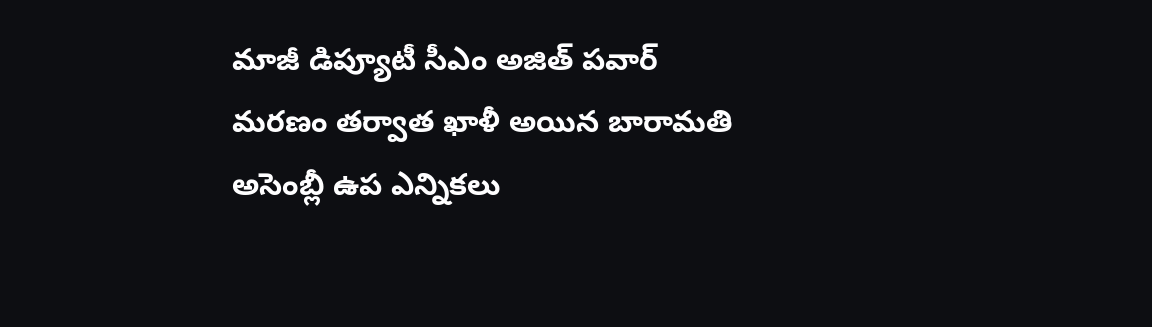మాజీ డిప్యూటీ సీఎం అజిత్ పవార్ మరణం తర్వాత ఖాళీ అయిన బారామతి అసెంబ్లీ ఉప ఎన్నికలు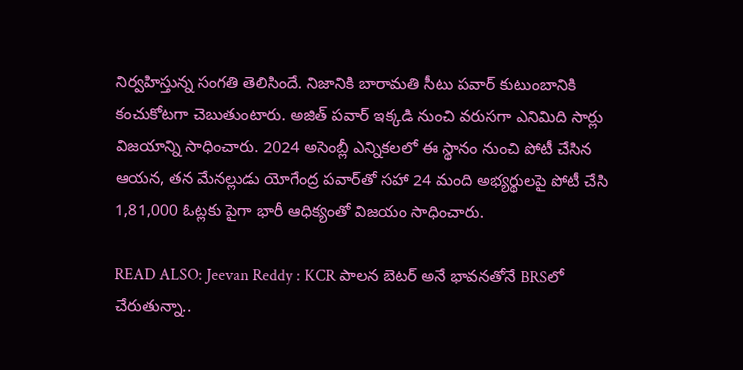నిర్వహిస్తున్న సంగతి తెలిసిందే. నిజానికి బారామతి సీటు పవార్ కుటుంబానికి కంచుకోటగా చెబుతుంటారు. అజిత్ పవార్ ఇక్కడి నుంచి వరుసగా ఎనిమిది సార్లు విజయాన్ని సాధించారు. 2024 అసెంబ్లీ ఎన్నికలలో ఈ స్థానం నుంచి పోటీ చేసిన ఆయన, తన మేనల్లుడు యోగేంద్ర పవార్‌తో సహా 24 మంది అభ్యర్థులపై పోటీ చేసి 1,81,000 ఓట్లకు పైగా భారీ ఆధిక్యంతో విజయం సాధించారు.

READ ALSO: Jeevan Reddy : KCR పాలన బెటర్ అనే భావనతోనే BRSలో చేరుతున్నా..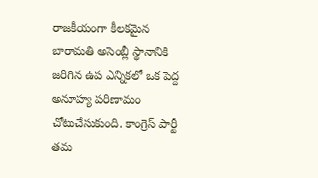రాజకీయంగా కీలకమైన బారామతి అసెంబ్లీ స్థానానికి జరిగిన ఉప ఎన్నికలో ఒక పెద్ద అనూహ్య పరిణామం చోటుచేసుకుంది. కాంగ్రెస్ పార్టీ తమ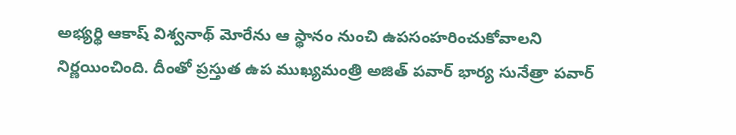అభ్యర్థి ఆకాష్ విశ్వనాథ్ మోరేను ఆ స్థానం నుంచి ఉపసంహరించుకోవాలని నిర్ణయించింది. దీంతో ప్రస్తుత ఉప ముఖ్యమంత్రి అజిత్ పవార్ భార్య సునేత్రా పవార్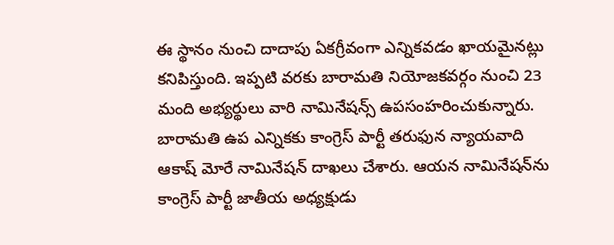ఈ స్థానం నుంచి దాదాపు ఏకగ్రీవంగా ఎన్నికవడం ఖాయమైనట్లు కనిపిస్తుంది. ఇప్పటి వరకు బారామతి నియోజకవర్గం నుంచి 23 మంది అభ్యర్థులు వారి నామినేషన్స్ ఉపసంహరించుకున్నారు. బారామతి ఉప ఎన్నికకు కాంగ్రెస్ పార్టీ తరుఫున న్యాయవాది ఆకాష్ మోరే నామినేషన్ దాఖలు చేశారు. ఆయన నామినేషన్‌ను కాంగ్రెస్ పార్టీ జాతీయ అధ్యక్షుడు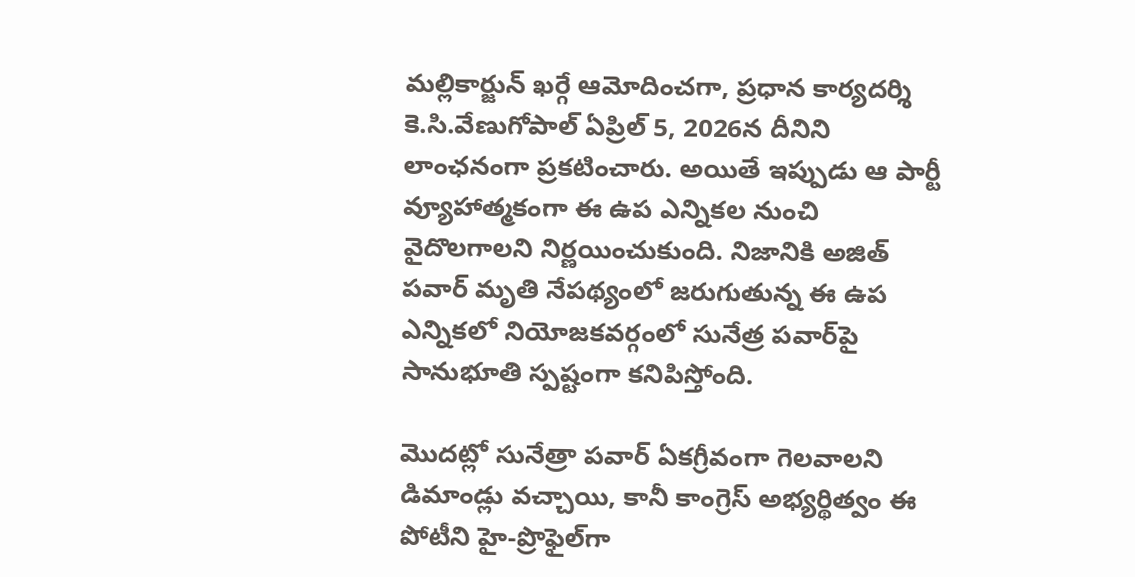మల్లికార్జున్ ఖర్గే ఆమోదించగా, ప్రధాన కార్యదర్శి కె.సి.వేణుగోపాల్ ఏప్రిల్ 5, 2026న దీనిని లాంఛనంగా ప్రకటించారు. అయితే ఇప్పుడు ఆ పార్టీ వ్యూహాత్మకంగా ఈ ఉప ఎన్నికల నుంచి వైదొలగాలని నిర్ణయించుకుంది. నిజానికి అజిత్ పవార్ మృతి నేపథ్యంలో జరుగుతున్న ఈ ఉప ఎన్నికలో నియోజకవర్గంలో సునేత్ర పవార్‌పై సానుభూతి స్పష్టంగా కనిపిస్తోంది.

మొదట్లో సునేత్రా పవార్ ఏకగ్రీవంగా గెలవాలని డిమాండ్లు వచ్చాయి, కానీ కాంగ్రెస్ అభ్యర్థిత్వం ఈ పోటీని హై-ప్రొఫైల్‌గా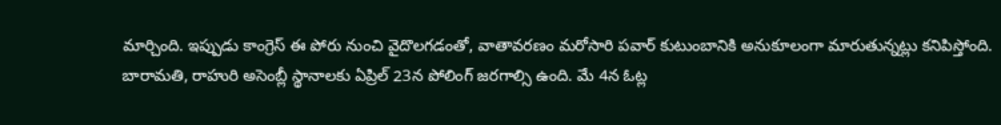మార్చింది. ఇప్పుడు కాంగ్రెస్ ఈ పోరు నుంచి వైదొలగడంతో, వాతావరణం మరోసారి పవార్ కుటుంబానికి అనుకూలంగా మారుతున్నట్లు కనిపిస్తోంది. బారామతి, రాహురి అసెంబ్లీ స్థానాలకు ఏప్రిల్ 23న పోలింగ్ జరగాల్సి ఉంది. మే 4న ఓట్ల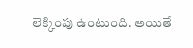లెక్కింపు ఉంటుంది. అయితే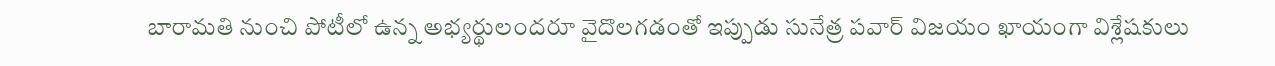బారామతి నుంచి పోటీలో ఉన్న అభ్యర్థులందరూ వైదొలగడంతో ఇప్పుడు సునేత్ర పవార్ విజయం ఖాయంగా విశ్లేషకులు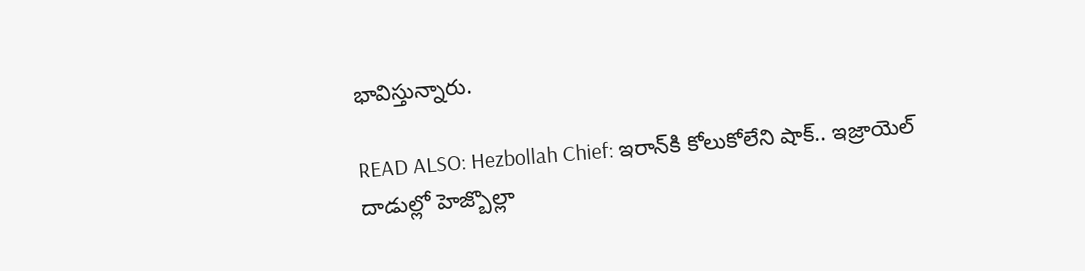భావిస్తున్నారు.

READ ALSO: Hezbollah Chief: ఇరాన్‌కి కోలుకోలేని షాక్.. ఇజ్రాయెల్ దాడుల్లో హెజ్బొల్లా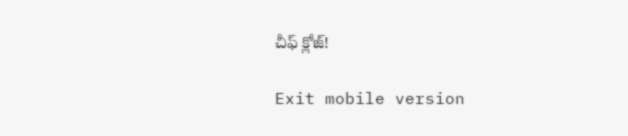చీఫ్ క్లోజ్!

Exit mobile version